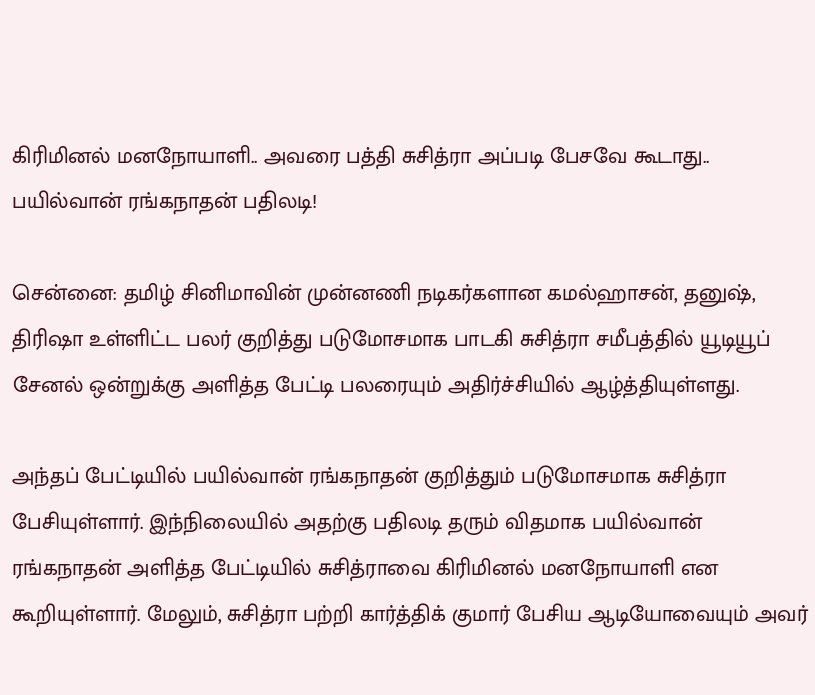கிரிமினல் மனநோயாளி.. அவரை பத்தி சுசித்ரா அப்படி பேசவே கூடாது.. பயில்வான் ரங்கநாதன் பதிலடி!

சென்னை: தமிழ் சினிமாவின் முன்னணி நடிகர்களான கமல்ஹாசன், தனுஷ், திரிஷா உள்ளிட்ட பலர் குறித்து படுமோசமாக பாடகி சுசித்ரா சமீபத்தில் யூடியூப் சேனல் ஒன்றுக்கு அளித்த பேட்டி பலரையும் அதிர்ச்சியில் ஆழ்த்தியுள்ளது.

அந்தப் பேட்டியில் பயில்வான் ரங்கநாதன் குறித்தும் படுமோசமாக சுசித்ரா பேசியுள்ளார். இந்நிலையில் அதற்கு பதிலடி தரும் விதமாக பயில்வான் ரங்கநாதன் அளித்த பேட்டியில் சுசித்ராவை கிரிமினல் மனநோயாளி என கூறியுள்ளார். மேலும், சுசித்ரா பற்றி கார்த்திக் குமார் பேசிய ஆடியோவையும் அவர்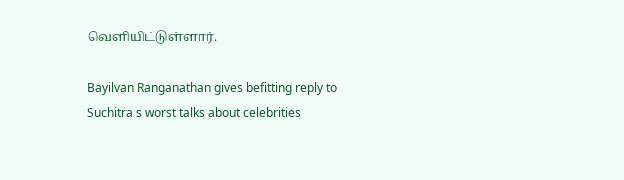வெளியிட்டுள்ளார்.

Bayilvan Ranganathan gives befitting reply to Suchitra s worst talks about celebrities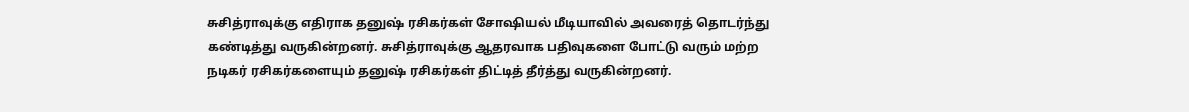சுசித்ராவுக்கு எதிராக தனுஷ் ரசிகர்கள் சோஷியல் மீடியாவில் அவரைத் தொடர்ந்து கண்டித்து வருகின்றனர். சுசித்ராவுக்கு ஆதரவாக பதிவுகளை போட்டு வரும் மற்ற நடிகர் ரசிகர்களையும் தனுஷ் ரசிகர்கள் திட்டித் தீர்த்து வருகின்றனர்.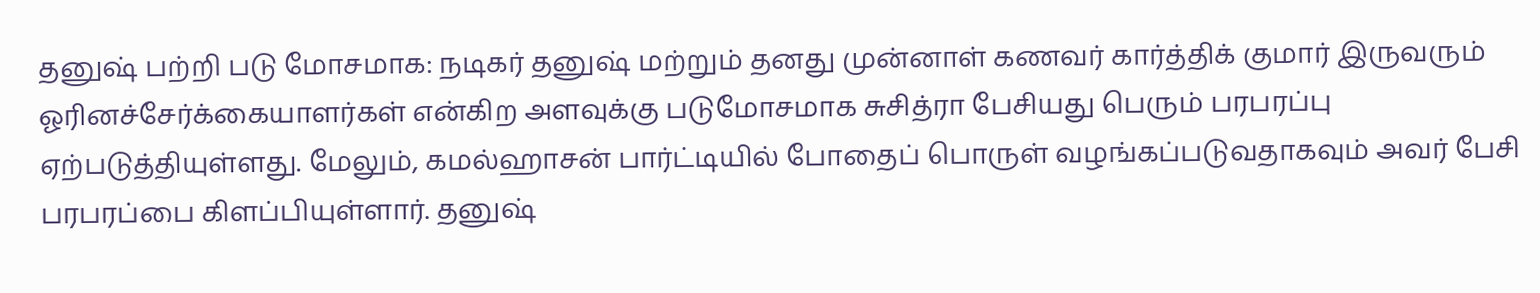தனுஷ் பற்றி படு மோசமாக: நடிகர் தனுஷ் மற்றும் தனது முன்னாள் கணவர் கார்த்திக் குமார் இருவரும் ஓரினச்சேர்க்கையாளர்கள் என்கிற அளவுக்கு படுமோசமாக சுசித்ரா பேசியது பெரும் பரபரப்பு ஏற்படுத்தியுள்ளது. மேலும், கமல்ஹாசன் பார்ட்டியில் போதைப் பொருள் வழங்கப்படுவதாகவும் அவர் பேசி பரபரப்பை கிளப்பியுள்ளார். தனுஷ்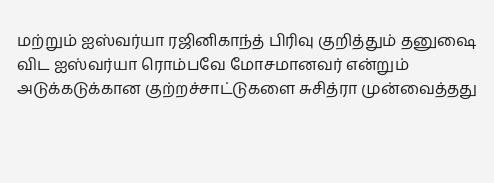மற்றும் ஐஸ்வர்யா ரஜினிகாந்த் பிரிவு குறித்தும் தனுஷை விட ஐஸ்வர்யா ரொம்பவே மோசமானவர் என்றும் அடுக்கடுக்கான குற்றச்சாட்டுகளை சுசித்ரா முன்வைத்தது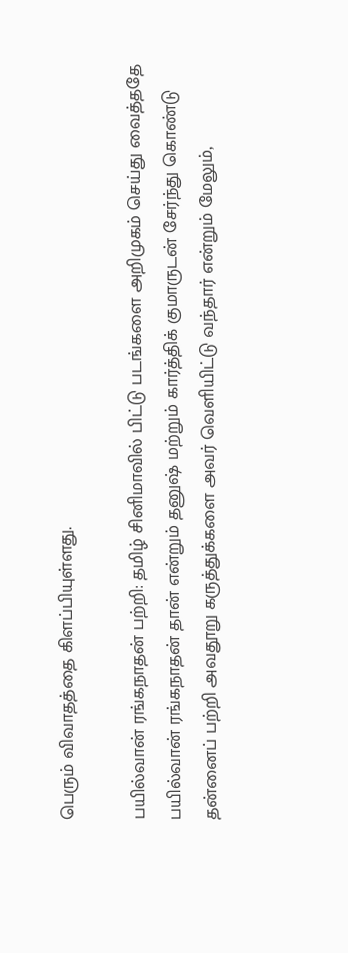பெரும் விவாதத்தை கிளப்பியுள்ளது.

பயில்வான் ரங்கநாதன் பற்றி: தமிழ் சினிமாவில் பிட்டு படங்களை அறிமுகம் செய்து வைத்ததே பயில்வான் ரங்கநாதன் தான் என்றும் தனுஷ் மற்றும் கார்த்திக் குமாருடன் சேர்ந்து கொண்டு தன்னைப் பற்றி அவதூறு கருத்துக்களை அவர் வெளியிட்டு வந்தார் என்றும் மேலும்,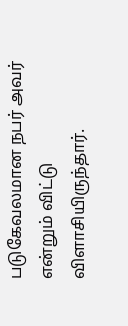படுகேவலமான நபர் அவர் என்றும் விட்டு விளாசியிருந்தார்.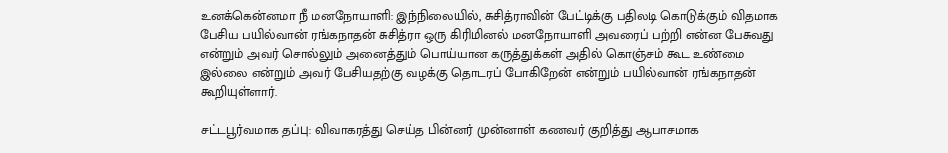உனக்கென்னமா நீ மனநோயாளி: இந்நிலையில், சுசித்ராவின் பேட்டிக்கு பதிலடி கொடுக்கும் விதமாக பேசிய பயில்வான் ரங்கநாதன் சுசித்ரா ஒரு கிரிமினல் மனநோயாளி அவரைப் பற்றி என்ன பேசுவது என்றும் அவர் சொல்லும் அனைத்தும் பொய்யான கருத்துக்கள் அதில் கொஞ்சம் கூட உண்மை இல்லை என்றும் அவர் பேசியதற்கு வழக்கு தொடரப் போகிறேன் என்றும் பயில்வான் ரங்கநாதன் கூறியுள்ளார்.

சட்டபூர்வமாக தப்பு: விவாகரத்து செய்த பின்னர் முன்னாள் கணவர் குறித்து ஆபாசமாக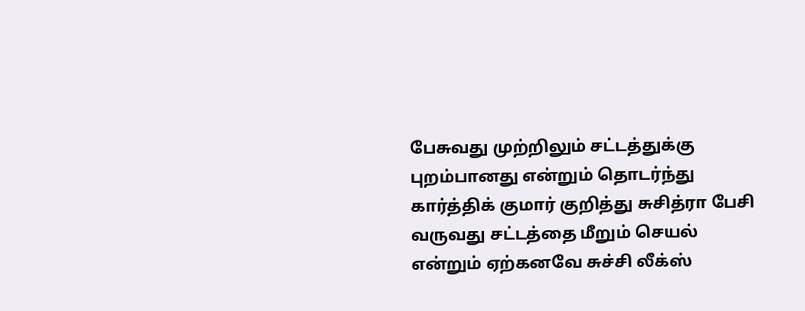பேசுவது முற்றிலும் சட்டத்துக்கு புறம்பானது என்றும் தொடர்ந்து கார்த்திக் குமார் குறித்து சுசித்ரா பேசி வருவது சட்டத்தை மீறும் செயல் என்றும் ஏற்கனவே சுச்சி லீக்ஸ்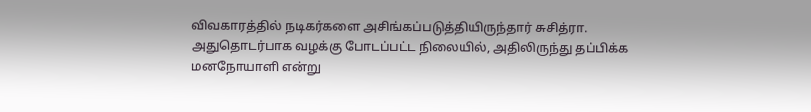விவகாரத்தில் நடிகர்களை அசிங்கப்படுத்தியிருந்தார் சுசித்ரா. அதுதொடர்பாக வழக்கு போடப்பட்ட நிலையில், அதிலிருந்து தப்பிக்க மனநோயாளி என்று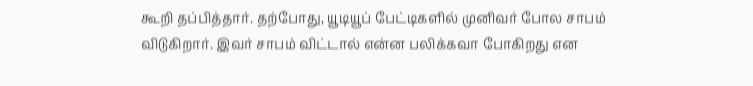கூறி தப்பித்தார். தற்போது, யூடியூப் பேட்டிகளில் முனிவர் போல சாபம் விடுகிறார். இவர் சாபம் விட்டால் என்ன பலிக்கவா போகிறது என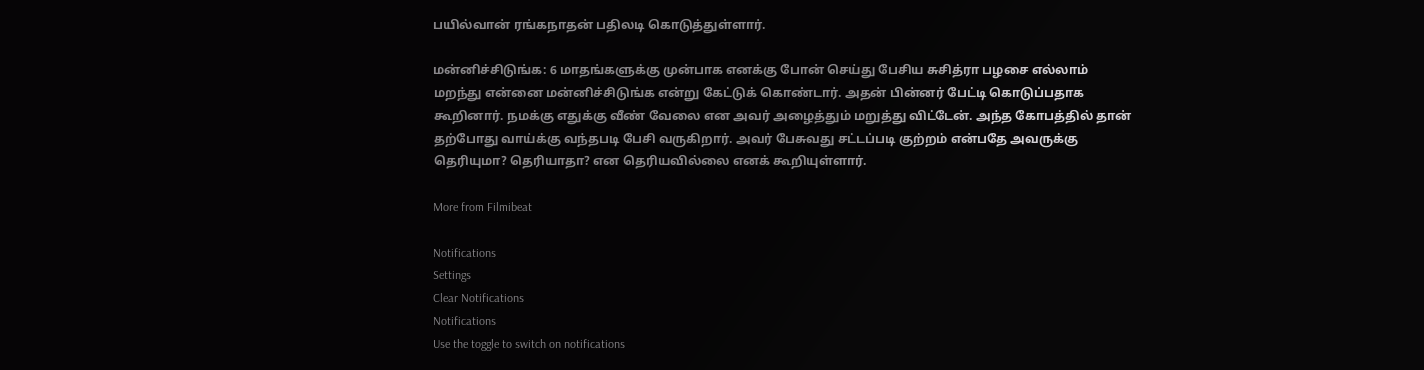பயில்வான் ரங்கநாதன் பதிலடி கொடுத்துள்ளார்.

மன்னிச்சிடுங்க: 6 மாதங்களுக்கு முன்பாக எனக்கு போன் செய்து பேசிய சுசித்ரா பழசை எல்லாம் மறந்து என்னை மன்னிச்சிடுங்க என்று கேட்டுக் கொண்டார். அதன் பின்னர் பேட்டி கொடுப்பதாக கூறினார். நமக்கு எதுக்கு வீண் வேலை என அவர் அழைத்தும் மறுத்து விட்டேன். அந்த கோபத்தில் தான் தற்போது வாய்க்கு வந்தபடி பேசி வருகிறார். அவர் பேசுவது சட்டப்படி குற்றம் என்பதே அவருக்கு தெரியுமா? தெரியாதா? என தெரியவில்லை எனக் கூறியுள்ளார்.

More from Filmibeat

Notifications
Settings
Clear Notifications
Notifications
Use the toggle to switch on notifications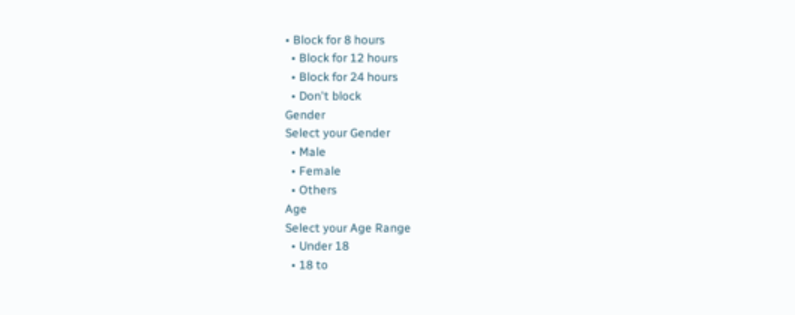• Block for 8 hours
  • Block for 12 hours
  • Block for 24 hours
  • Don't block
Gender
Select your Gender
  • Male
  • Female
  • Others
Age
Select your Age Range
  • Under 18
  • 18 to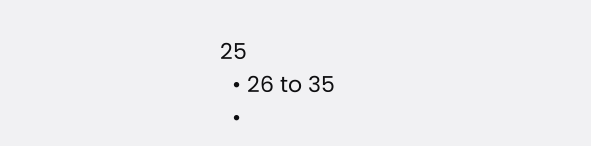25
  • 26 to 35
  •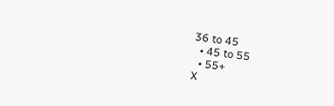36 to 45
  • 45 to 55
  • 55+
X